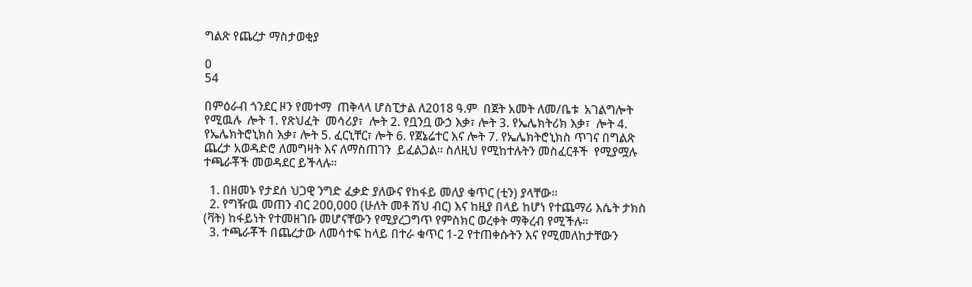ግልጽ የጨረታ ማስታወቂያ

0
54

በምዕራብ ጎንደር ዞን የመተማ  ጠቅላላ ሆስፒታል ለ2018 ዓ.ም  በጀት አመት ለመ/ቤቱ  አገልግሎት የሚዉሉ  ሎት 1. የጽህፈት  መሳሪያ፣  ሎት 2. የቧንቧ ውኃ እቃ፣ ሎት 3. የኤሌክትሪክ እቃ፣  ሎት 4. የኤሌክትሮኒክስ እቃ፣ ሎት 5. ፈርኒቸር፣ ሎት 6. የጀኔሬተር እና ሎት 7. የኤሌክትሮኒክስ ጥገና በግልጽ ጨረታ አወዳድሮ ለመግዛት እና ለማስጠገን  ይፈልጋል፡፡ ስለዚህ የሚከተሉትን መስፈርቶች  የሚያሟሉ ተጫራቾች መወዳደር ይችላሉ፡፡

  1. በዘመኑ የታደሰ ህጋዊ ንግድ ፈቃድ ያለውና የከፋይ መለያ ቁጥር (ቲን) ያላቸው፡፡
  2. የግዥዉ መጠን ብር 200,000 (ሁለት መቶ ሽህ ብር) እና ከዚያ በላይ ከሆነ የተጨማሪ እሴት ታክስ (ቫት) ከፋይነት የተመዘገቡ መሆናቸውን የሚያረጋግጥ የምስክር ወረቀት ማቅረብ የሚችሉ፡፡
  3. ተጫራቾች በጨረታው ለመሳተፍ ከላይ በተራ ቁጥር 1-2 የተጠቀሱትን እና የሚመለከታቸውን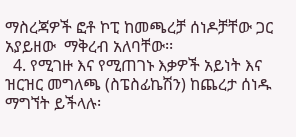ማስረጃዎች ፎቶ ኮፒ ከመጫረቻ ሰነዶቻቸው ጋር አያይዘው  ማቅረብ አለባቸው፡፡
  4. የሚገዙ እና የሚጠገኑ እቃዎች አይነት እና ዝርዝር መግለጫ (ስፔስፊኬሽን) ከጨረታ ሰነዱ ማግኘት ይችላሉ፡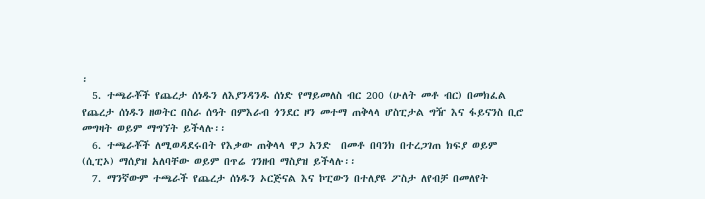፡
  5. ተጫራቾች የጨረታ ሰነዱን ለእያንዳንዱ ሰነድ የማይመለስ ብር 200 (ሁለት መቶ ብር) በመክፈል የጨረታ ሰነዱን ዘወትር በስራ ሰዓት በምእራብ ጎንደር ዞን መተማ ጠቅላላ ሆስፒታል ግዥ እና ፋይናንስ ቢሮ መግዛት ወይም ማግኘት ይችላሉ፡፡
  6. ተጫራቾች ለሚወዳደሩበት የእቃው ጠቅላላ ዋጋ አንድ  በመቶ በባንክ በተረጋገጠ ክፍያ ወይም (ሲፒኦ) ማሰያዝ አለባቸው ወይም በጥሬ ገንዘብ ማስያዝ ይችላሉ፡፡
  7. ማንኛውም ተጫራች የጨረታ ሰነዱን ኦርጅናል እና ኮፒውን በተለያዩ ፖስታ ለየብቻ በመለየት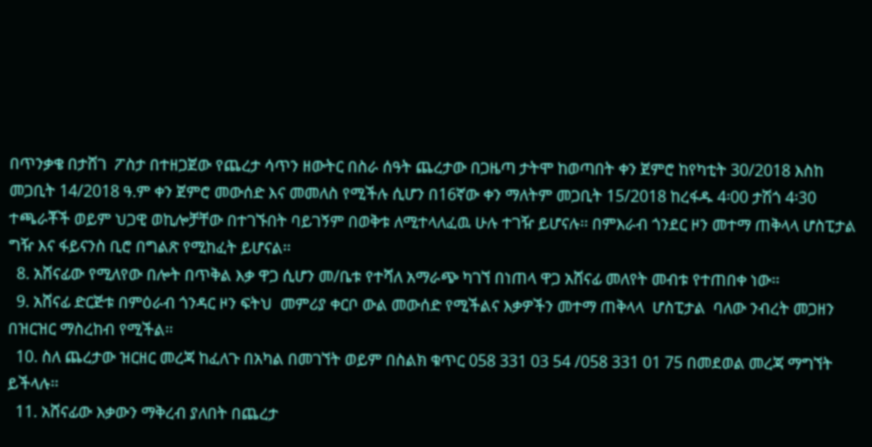በጥንቃቄ በታሸገ  ፖስታ በተዘጋጀው የጨረታ ሳጥን ዘውትር በስራ ሰዓት ጨረታው በጋዜጣ ታትሞ ከወጣበት ቀን ጀምሮ ከየካቲት 30/2018 እስከ መጋቢት 14/2018 ዓ.ም ቀን ጀምሮ መውሰድ እና መመለስ የሚችሉ ሲሆን በ16ኛው ቀን ማለትም መጋቢት 15/2018 ከረፋዱ 4፡00 ታሽጎ 4፡30 ተጫራቾች ወይም ህጋዊ ወኪሎቻቸው በተገኙበት ባይገኝም በወቅቱ ለሚተላለፈዉ ሁሉ ተገዥ ይሆናሉ፡፡ በምእራብ ጎንደር ዞን መተማ ጠቅላላ ሆስፒታል  ግዥ እና ፋይናንስ ቢሮ በግልጽ የሚከፈት ይሆናል፡፡
  8. አሸናፊው የሚለየው በሎት በጥቅል እቃ ዋጋ ሲሆን መ/ቤቱ የተሻለ አማራጭ ካገኘ በነጠላ ዋጋ አሸናፊ መለየት መብቱ የተጠበቀ ነው፡፡
  9. አሸናፊ ድርጅቱ በምዕራብ ጎንዳር ዞን ፍትህ  መምሪያ ቀርቦ ውል መውሰድ የሚችልና እቃዎችን መተማ ጠቅላላ  ሆስፒታል  ባለው ንብረት መጋዘን በዝርዝር ማስረከብ የሚችል፡፡
  10. ስለ ጨረታው ዝርዘር መረጃ ከፈለጉ በአካል በመገኘት ወይም በስልክ ቁጥር 058 331 03 54 /058 331 01 75 በመደወል መረጃ ማግኘት ይችላሉ፡፡
  11. አሸናፊው እቃውን ማቅረብ ያለበት በጨረታ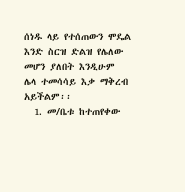ሰነዱ ላይ የተሰጠውን ሞዴል እንድ ስርዝ ድልዝ የሌለው መሆን ያለበት እንዲሁም ሌላ ተመሳሳይ እቃ ማቅረብ አይችልም፡፡
  1. መ/ቤቱ ከተጠየቀው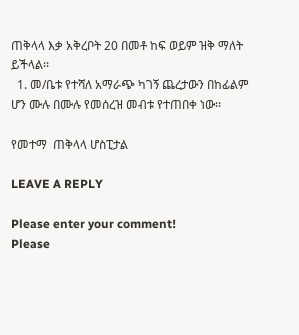ጠቅላላ እቃ አቅረቦት 20 በመቶ ከፍ ወይም ዝቅ ማለት ይችላል፡፡
  1. መ/ቤቱ የተሻለ አማራጭ ካገኝ ጨረታውን በከፊልም ሆን ሙሉ በሙሉ የመሰረዝ መብቱ የተጠበቀ ነው፡፡

የመተማ  ጠቅላላ ሆስፒታል

LEAVE A REPLY

Please enter your comment!
Please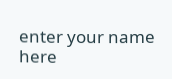enter your name here